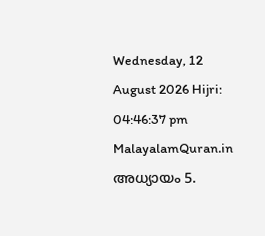Wednesday, 12 August 2026 Hijri: 04:46:37 pm
MalayalamQuran.in
അധ്യായം 5.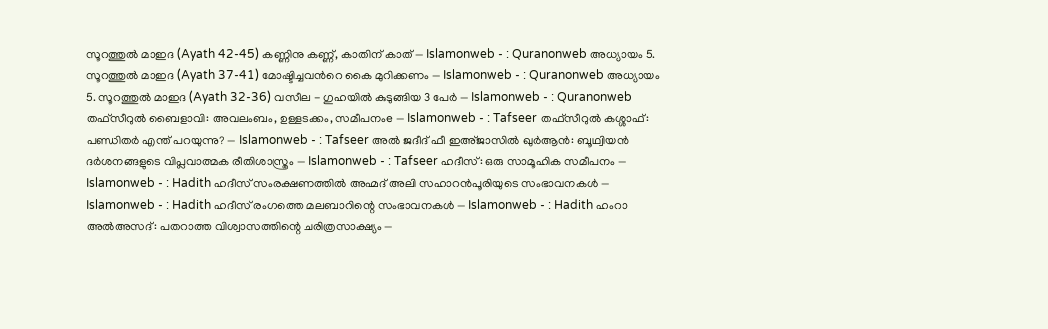സൂറത്തുല്‍ മാഇദ (Ayath 42-45) കണ്ണിനു കണ്ണ്, കാതിന് കാത് — Islamonweb - : Quranonweb അധ്യായം 5. സൂറത്തുല്‍ മാഇദ (Ayath 37-41) മോഷ്ടിച്ചവന്‍റെ കൈ മുറിക്കണം — Islamonweb - : Quranonweb അധ്യായം 5. സൂറത്തുല്‍ മാഇദ (Ayath 32-36) വസീല - ഗുഹയില്‍ കുടുങ്ങിയ 3 പേര്‍ — Islamonweb - : Quranonweb തഫ്സീറുൽ ബൈളാവി: അവലംബം, ഉള്ളടക്കം, സമീപനംe — Islamonweb - : Tafseer തഫ്സീറുൽ കശ്ശാഫ്: പണ്ഡിതര്‍ എന്ത് പറയുന്നു? — Islamonweb - : Tafseer അൽ ജദീദ് ഫീ ഇഅ്ജാസിൽ ഖുർആൻ: ബൂഥ്വിയൻ ദർശനങ്ങളുടെ വിപ്ലവാത്മക രീതിശാസ്ത്രം — Islamonweb - : Tafseer ഹദീസ്: ഒരു സാമൂഹിക സമീപനം — Islamonweb - : Hadith ഹദീസ് സംരക്ഷണത്തിൽ അഹ്മദ് അലി സഹാറൻപൂരിയുടെ സംഭാവനകള്‍ — Islamonweb - : Hadith ഹദീസ് രംഗത്തെ മലബാറിന്റെ സംഭാവനകള്‍ — Islamonweb - : Hadith ഹംറാ അൽഅസദ്: പതറാത്ത വിശ്വാസത്തിന്റെ ചരിത്രസാക്ഷ്യം —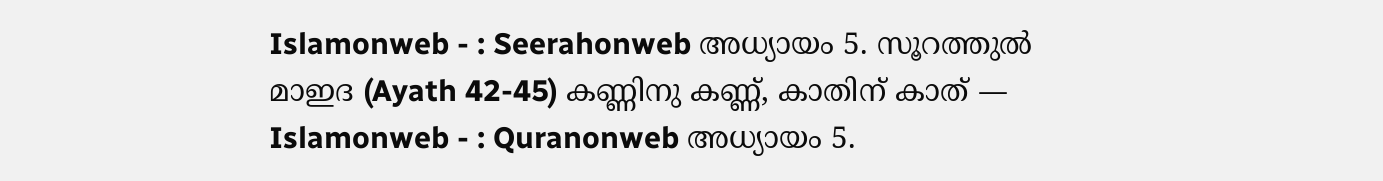Islamonweb - : Seerahonweb അധ്യായം 5. സൂറത്തുല്‍ മാഇദ (Ayath 42-45) കണ്ണിനു കണ്ണ്, കാതിന് കാത് — Islamonweb - : Quranonweb അധ്യായം 5.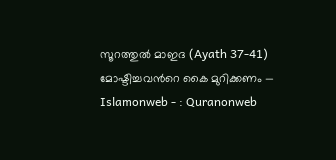സൂറത്തുല്‍ മാഇദ (Ayath 37-41) മോഷ്ടിച്ചവന്‍റെ കൈ മുറിക്കണം — Islamonweb - : Quranonweb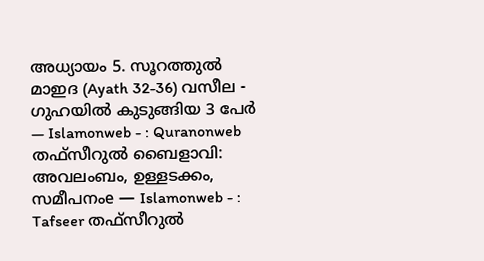അധ്യായം 5. സൂറത്തുല്‍ മാഇദ (Ayath 32-36) വസീല - ഗുഹയില്‍ കുടുങ്ങിയ 3 പേര്‍ — Islamonweb - : Quranonweb തഫ്സീറുൽ ബൈളാവി: അവലംബം, ഉള്ളടക്കം, സമീപനംe — Islamonweb - : Tafseer തഫ്സീറുൽ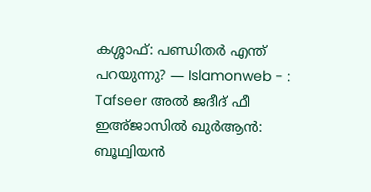കശ്ശാഫ്: പണ്ഡിതര്‍ എന്ത് പറയുന്നു? — Islamonweb - : Tafseer അൽ ജദീദ് ഫീ ഇഅ്ജാസിൽ ഖുർആൻ: ബൂഥ്വിയൻ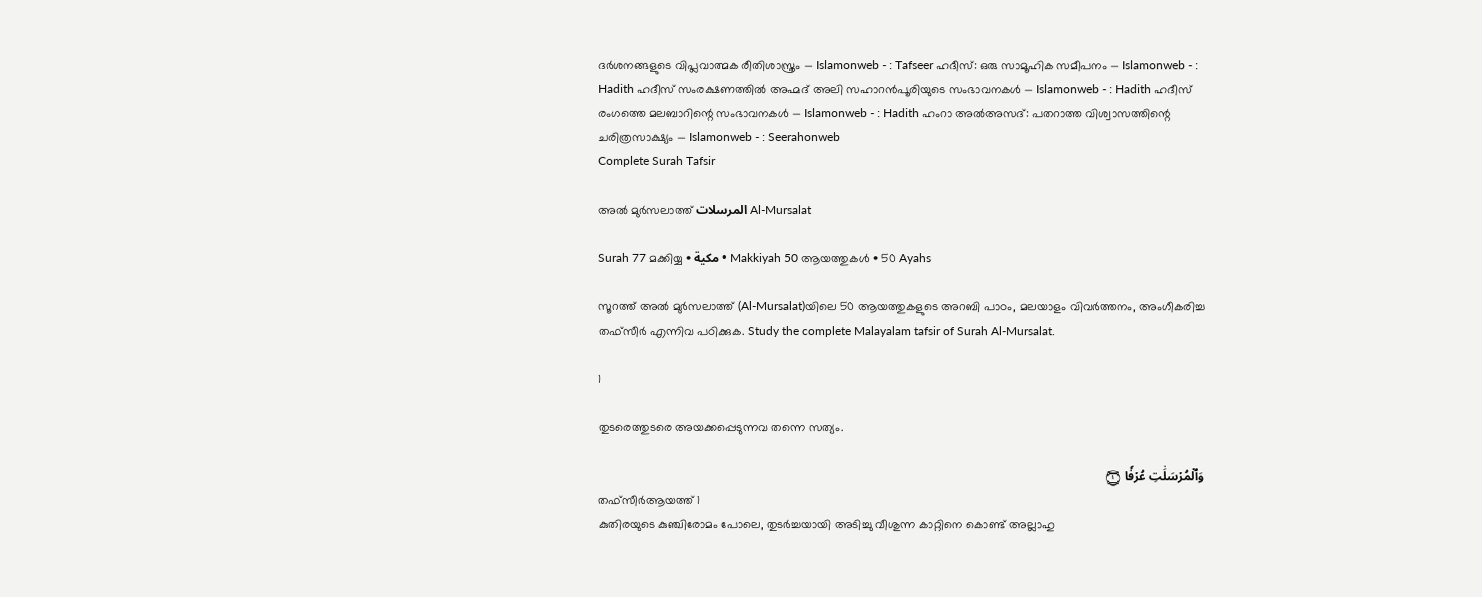ദർശനങ്ങളുടെ വിപ്ലവാത്മക രീതിശാസ്ത്രം — Islamonweb - : Tafseer ഹദീസ്: ഒരു സാമൂഹിക സമീപനം — Islamonweb - : Hadith ഹദീസ് സംരക്ഷണത്തിൽ അഹ്മദ് അലി സഹാറൻപൂരിയുടെ സംഭാവനകള്‍ — Islamonweb - : Hadith ഹദീസ് രംഗത്തെ മലബാറിന്റെ സംഭാവനകള്‍ — Islamonweb - : Hadith ഹംറാ അൽഅസദ്: പതറാത്ത വിശ്വാസത്തിന്റെ ചരിത്രസാക്ഷ്യം — Islamonweb - : Seerahonweb
Complete Surah Tafsir

അൽ മുർസലാത്ത് المرسلات Al-Mursalat

Surah 77 മക്കിയ്യ • مكية • Makkiyah 50 ആയത്തുകൾ • 50 Ayahs

സൂറത്ത് അൽ മുർസലാത്ത് (Al-Mursalat)യിലെ 50 ആയത്തുകളുടെ അറബി പാഠം, മലയാളം വിവർത്തനം, അംഗീകരിച്ച തഫ്സീർ എന്നിവ പഠിക്കുക. Study the complete Malayalam tafsir of Surah Al-Mursalat.

1

തുടരെത്തുടരെ അയക്കപ്പെടുന്നവ തന്നെ സത്യം.

وَٱلۡمُرۡسَلَٰتِ عُرۡفٗا ۝١
തഫ്സീർആയത്ത് 1
കുതിരയുടെ കുഞ്ചിരോമം പോലെ, തുടർച്ചയായി അടിച്ചു വീശുന്ന കാറ്റിനെ കൊണ്ട് അല്ലാഹു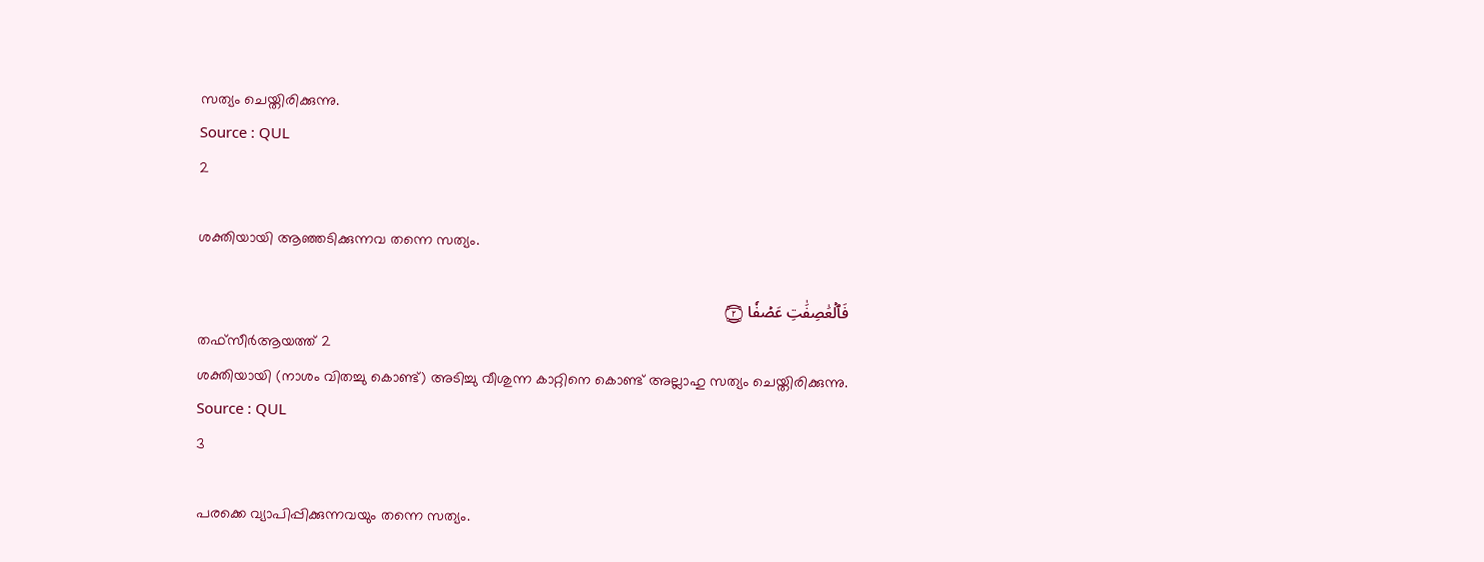സത്യം ചെയ്തിരിക്കുന്നു.
Source : QUL
2

ശക്തിയായി ആഞ്ഞടിക്കുന്നവ തന്നെ സത്യം.

فَٱلۡعَٰصِفَٰتِ عَصۡفٗا ۝٢
തഫ്സീർആയത്ത് 2
ശക്തിയായി (നാശം വിതച്ചു കൊണ്ട്) അടിച്ചു വീശുന്ന കാറ്റിനെ കൊണ്ട് അല്ലാഹു സത്യം ചെയ്തിരിക്കുന്നു.
Source : QUL
3

പരക്കെ വ്യാപിപ്പിക്കുന്നവയും തന്നെ സത്യം.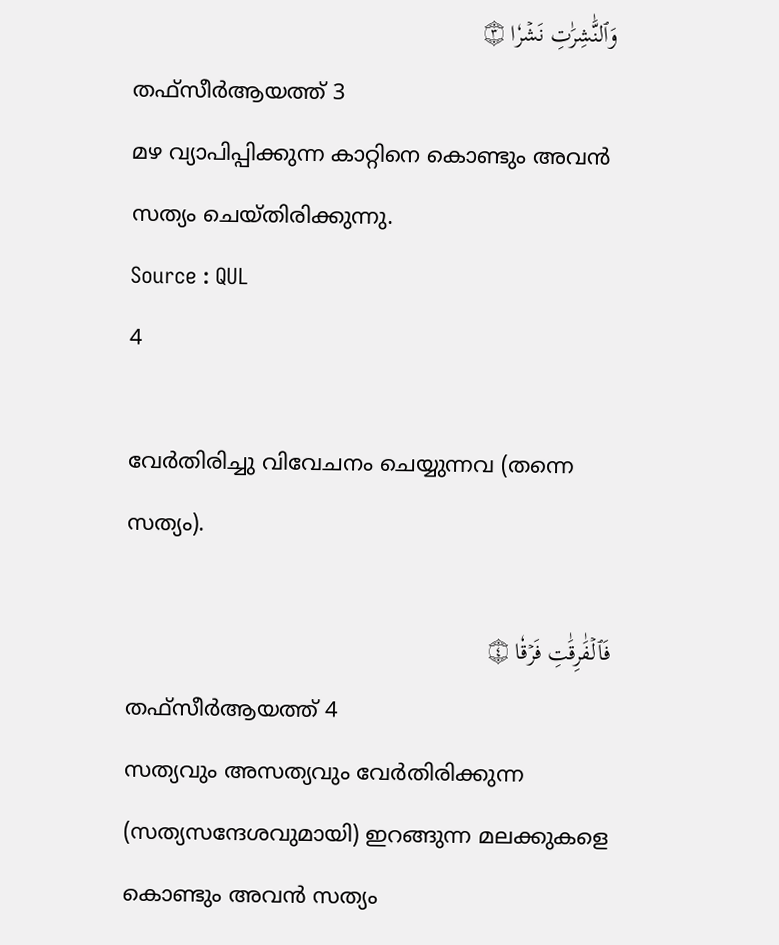وَٱلنَّٰشِرَٰتِ نَشۡرٗا ۝٣
തഫ്സീർആയത്ത് 3
മഴ വ്യാപിപ്പിക്കുന്ന കാറ്റിനെ കൊണ്ടും അവൻ സത്യം ചെയ്തിരിക്കുന്നു.
Source : QUL
4

വേര്‍തിരിച്ചു വിവേചനം ചെയ്യുന്നവ (തന്നെ സത്യം).

فَٱلۡفَٰرِقَٰتِ فَرۡقٗا ۝٤
തഫ്സീർആയത്ത് 4
സത്യവും അസത്യവും വേർതിരിക്കുന്ന (സത്യസന്ദേശവുമായി) ഇറങ്ങുന്ന മലക്കുകളെ കൊണ്ടും അവൻ സത്യം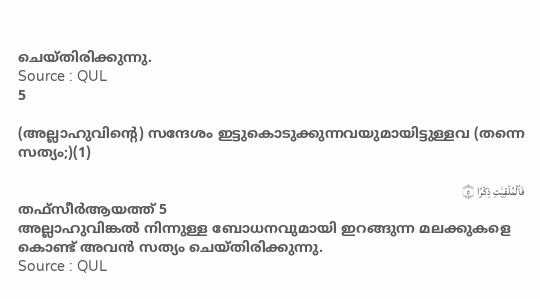ചെയ്തിരിക്കുന്നു.
Source : QUL
5

(അല്ലാഹുവിന്റെ) സന്ദേശം ഇട്ടുകൊടുക്കുന്നവയുമായിട്ടുള്ളവ (തന്നെ സത്യം;)(1)

فَٱلۡمُلۡقِيَٰتِ ذِكۡرًا ۝٥
തഫ്സീർആയത്ത് 5
അല്ലാഹുവിങ്കൽ നിന്നുള്ള ബോധനവുമായി ഇറങ്ങുന്ന മലക്കുകളെ കൊണ്ട് അവൻ സത്യം ചെയ്തിരിക്കുന്നു.
Source : QUL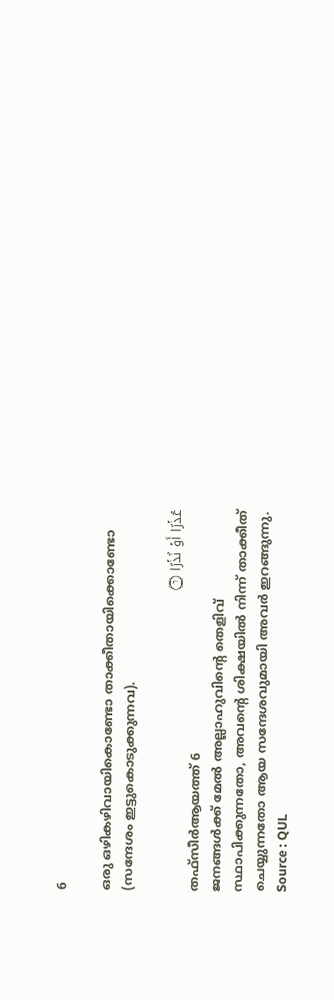6

ഒരു ഒഴികഴിവായികൊണ്ടോ താക്കീതായിക്കൊണ്ടോ (സന്ദേശം ഇട്ടുകൊടുക്കുന്നവ).

عُذۡرًا أَوۡ نُذۡرًا ۝٦
തഫ്സീർആയത്ത് 6
ജനങ്ങൾക്ക് മേൽ അല്ലാഹുവിൻ്റെ തെളിവ് സ്ഥാപിക്കുന്നതോ, അവൻ്റെ ശിക്ഷയിൽ നിന്ന് താക്കീത് ചെയ്യുന്നതോ ആയ സന്ദേശവുമായി അവർ ഇറങ്ങുന്നു.
Source : QUL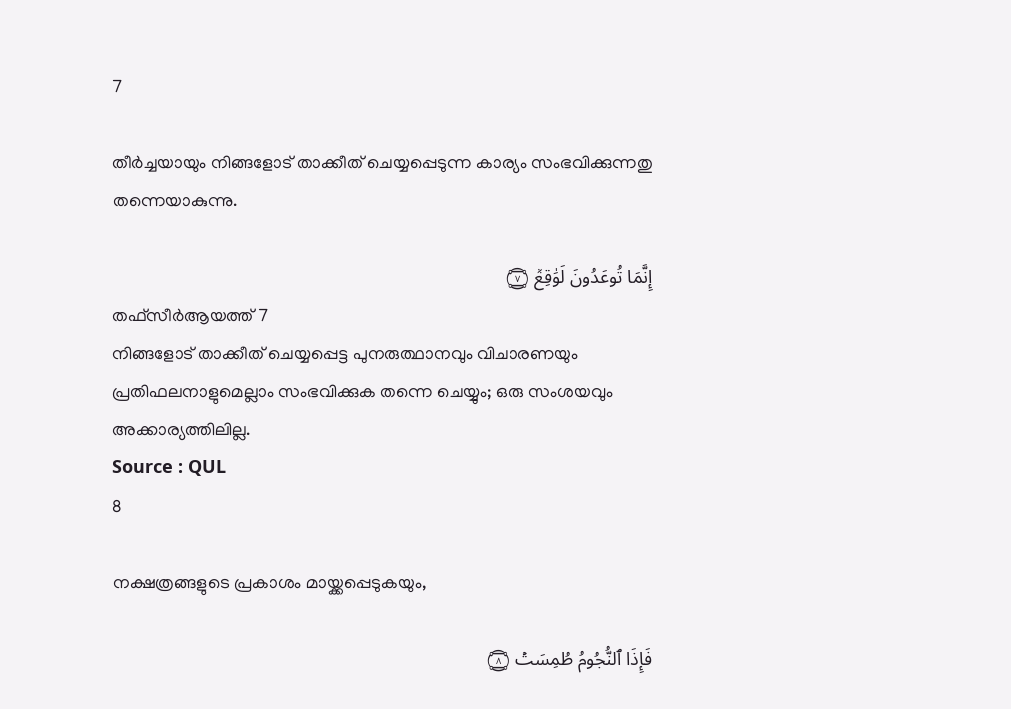7

തീര്‍ച്ചയായും നിങ്ങളോട് താക്കീത് ചെയ്യപ്പെടുന്ന കാര്യം സംഭവിക്കുന്നതു തന്നെയാകുന്നു.

إِنَّمَا تُوعَدُونَ لَوَٰقِعٞ ۝٧
തഫ്സീർആയത്ത് 7
നിങ്ങളോട് താക്കീത് ചെയ്യപ്പെട്ട പുനരുത്ഥാനവും വിചാരണയും പ്രതിഫലനാളുമെല്ലാം സംഭവിക്കുക തന്നെ ചെയ്യും; ഒരു സംശയവും അക്കാര്യത്തിലില്ല.
Source : QUL
8

നക്ഷത്രങ്ങളുടെ പ്രകാശം മായ്ക്കപ്പെടുകയും,

فَإِذَا ٱلنُّجُومُ طُمِسَتۡ ۝٨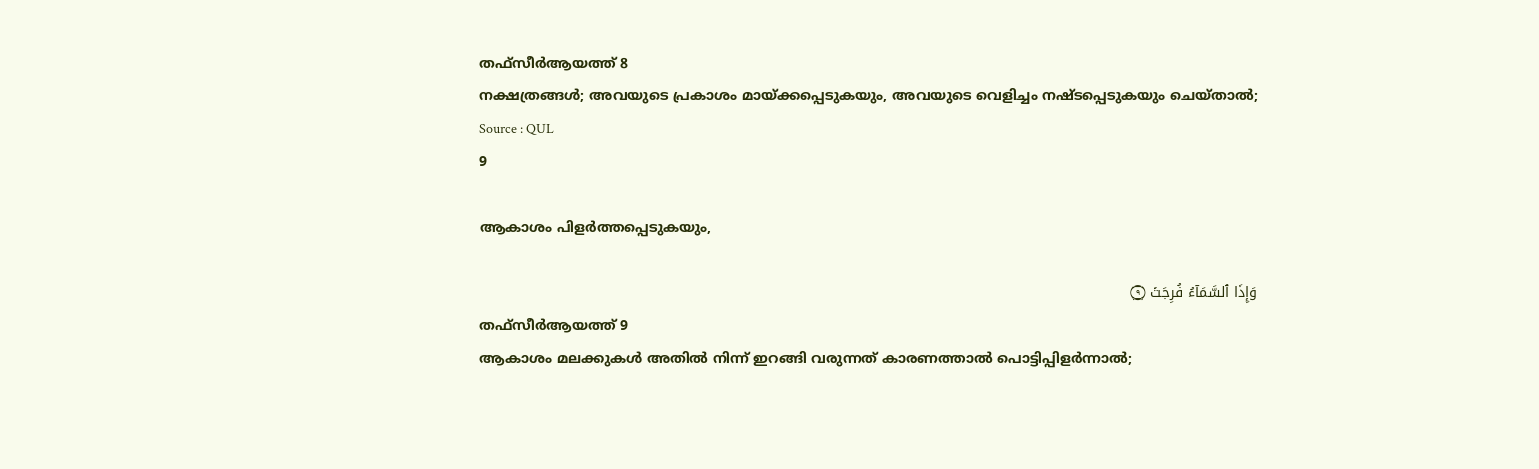തഫ്സീർആയത്ത് 8
നക്ഷത്രങ്ങൾ; അവയുടെ പ്രകാശം മായ്ക്കപ്പെടുകയും, അവയുടെ വെളിച്ചം നഷ്ടപ്പെടുകയും ചെയ്താൽ;
Source : QUL
9

ആകാശം പിളര്‍ത്തപ്പെടുകയും,

وَإِذَا ٱلسَّمَآءُ فُرِجَتۡ ۝٩
തഫ്സീർആയത്ത് 9
ആകാശം മലക്കുകൾ അതിൽ നിന്ന് ഇറങ്ങി വരുന്നത് കാരണത്താൽ പൊട്ടിപ്പിളർന്നാൽ;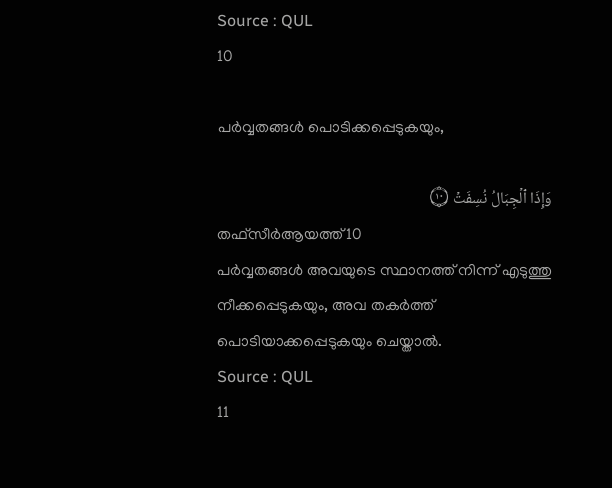Source : QUL
10

പര്‍വ്വതങ്ങള്‍ പൊടിക്കപ്പെടുകയും,

وَإِذَا ٱلۡجِبَالُ نُسِفَتۡ ۝١٠
തഫ്സീർആയത്ത് 10
പർവ്വതങ്ങൾ അവയുടെ സ്ഥാനത്ത് നിന്ന് എടുത്തു നീക്കപ്പെടുകയും, അവ തകർത്ത് പൊടിയാക്കപ്പെടുകയും ചെയ്താൽ.
Source : QUL
11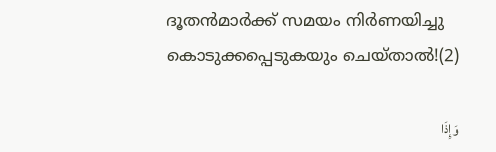ദൂതന്‍മാര്‍ക്ക് സമയം നിര്‍ണയിച്ചു കൊടുക്കപ്പെടുകയും ചെയ്താല്‍!(2)

وَإِذَا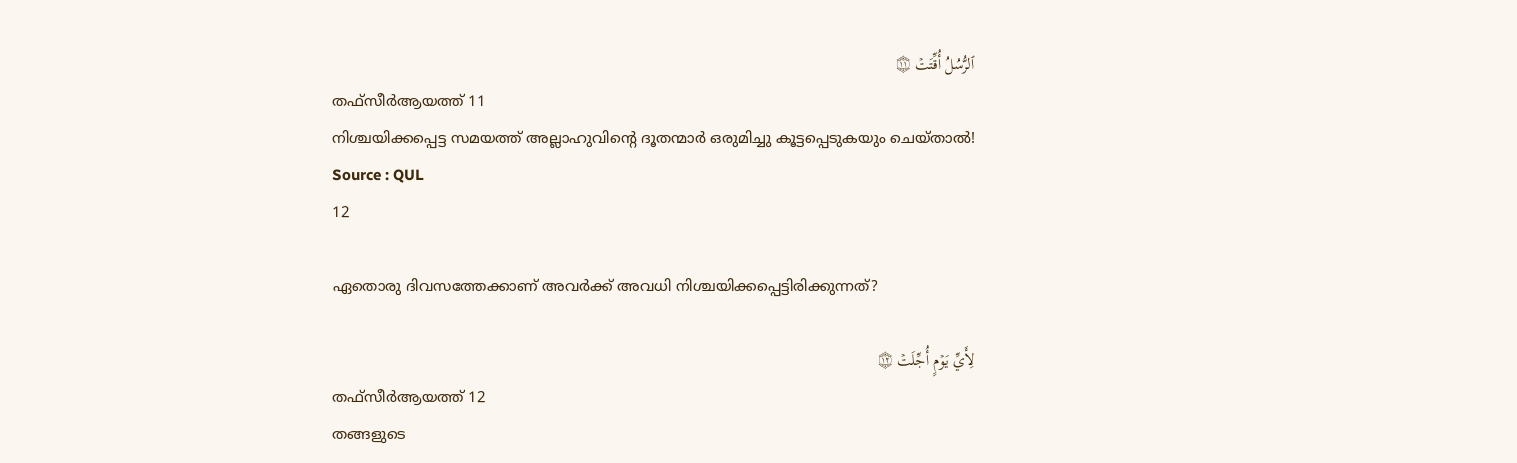ٱلرُّسُلُ أُقِّتَتۡ ۝١١
തഫ്സീർആയത്ത് 11
നിശ്ചയിക്കപ്പെട്ട സമയത്ത് അല്ലാഹുവിൻ്റെ ദൂതന്മാർ ഒരുമിച്ചു കൂട്ടപ്പെടുകയും ചെയ്താൽ!
Source : QUL
12

ഏതൊരു ദിവസത്തേക്കാണ് അവര്‍ക്ക് അവധി നിശ്ചയിക്കപ്പെട്ടിരിക്കുന്നത്‌?

لِأَيِّ يَوۡمٍ أُجِّلَتۡ ۝١٢
തഫ്സീർആയത്ത് 12
തങ്ങളുടെ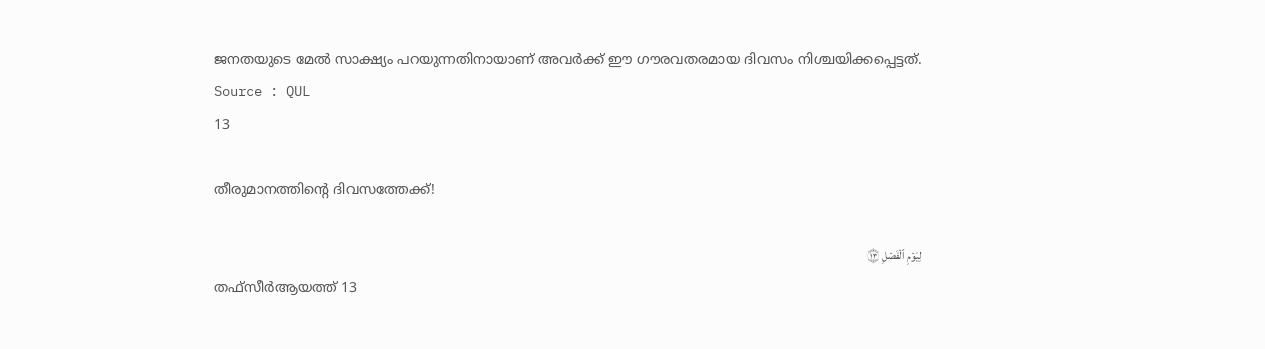ജനതയുടെ മേൽ സാക്ഷ്യം പറയുന്നതിനായാണ് അവർക്ക് ഈ ഗൗരവതരമായ ദിവസം നിശ്ചയിക്കപ്പെട്ടത്.
Source : QUL
13

തീരുമാനത്തിന്‍റെ ദിവസത്തേക്ക്‌!

لِيَوۡمِ ٱلۡفَصۡلِ ۝١٣
തഫ്സീർആയത്ത് 13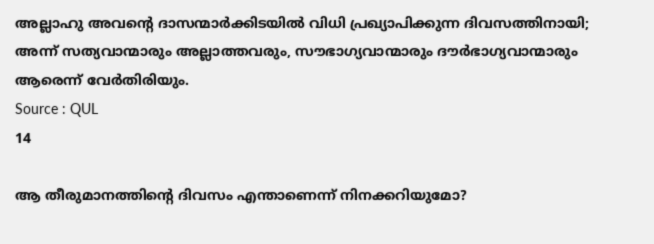അല്ലാഹു അവൻ്റെ ദാസന്മാർക്കിടയിൽ വിധി പ്രഖ്യാപിക്കുന്ന ദിവസത്തിനായി; അന്ന് സത്യവാന്മാരും അല്ലാത്തവരും, സൗഭാഗ്യവാന്മാരും ദൗർഭാഗ്യവാന്മാരും ആരെന്ന് വേർതിരിയും.
Source : QUL
14

ആ തീരുമാനത്തിന്‍റെ ദിവസം എന്താണെന്ന് നിനക്കറിയുമോ?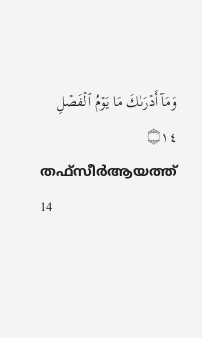وَمَآ أَدۡرَىٰكَ مَا يَوۡمُ ٱلۡفَصۡلِ ۝١٤
തഫ്സീർആയത്ത് 14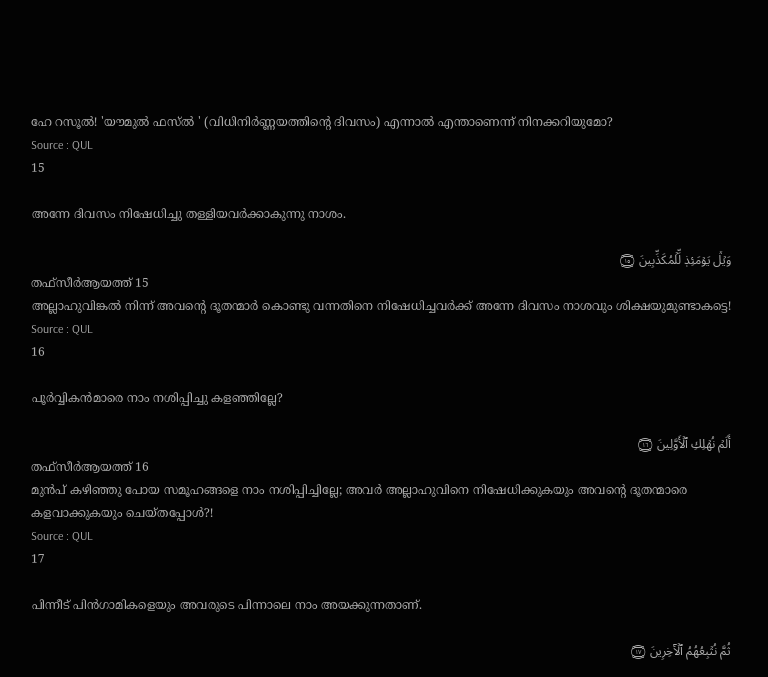ഹേ റസൂൽ! 'യൗമുൽ ഫസ്ൽ ' (വിധിനിർണ്ണയത്തിൻ്റെ ദിവസം) എന്നാൽ എന്താണെന്ന് നിനക്കറിയുമോ?
Source : QUL
15

അന്നേ ദിവസം നിഷേധിച്ചു തള്ളിയവര്‍ക്കാകുന്നു നാശം.

وَيۡلٞ يَوۡمَئِذٖ لِّلۡمُكَذِّبِينَ ۝١٥
തഫ്സീർആയത്ത് 15
അല്ലാഹുവിങ്കൽ നിന്ന് അവൻ്റെ ദൂതന്മാർ കൊണ്ടു വന്നതിനെ നിഷേധിച്ചവർക്ക് അന്നേ ദിവസം നാശവും ശിക്ഷയുമുണ്ടാകട്ടെ!
Source : QUL
16

പൂര്‍വ്വികന്‍മാരെ നാം നശിപ്പിച്ചു കളഞ്ഞില്ലേ?

أَلَمۡ نُهۡلِكِ ٱلۡأَوَّلِينَ ۝١٦
തഫ്സീർആയത്ത് 16
മുൻപ് കഴിഞ്ഞു പോയ സമൂഹങ്ങളെ നാം നശിപ്പിച്ചില്ലേ; അവർ അല്ലാഹുവിനെ നിഷേധിക്കുകയും അവൻ്റെ ദൂതന്മാരെ കളവാക്കുകയും ചെയ്തപ്പോൾ?!
Source : QUL
17

പിന്നീട് പിന്‍ഗാമികളെയും അവരുടെ പിന്നാലെ നാം അയക്കുന്നതാണ്‌.

ثُمَّ نُتۡبِعُهُمُ ٱلۡأٓخِرِينَ ۝١٧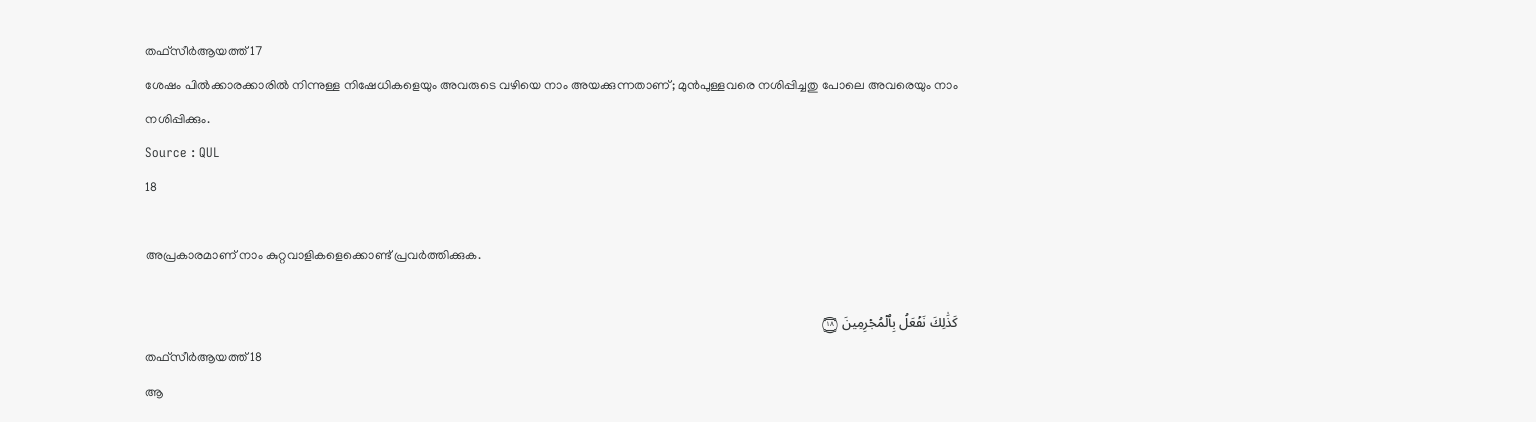തഫ്സീർആയത്ത് 17
ശേഷം പിൽക്കാരക്കാരിൽ നിന്നുള്ള നിഷേധികളെയും അവരുടെ വഴിയെ നാം അയക്കുന്നതാണ്; മുൻപുള്ളവരെ നശിപ്പിച്ചതു പോലെ അവരെയും നാം നശിപ്പിക്കും.
Source : QUL
18

അപ്രകാരമാണ് നാം കുറ്റവാളികളെക്കൊണ്ട് പ്രവര്‍ത്തിക്കുക.

كَذَٰلِكَ نَفۡعَلُ بِٱلۡمُجۡرِمِينَ ۝١٨
തഫ്സീർആയത്ത് 18
ആ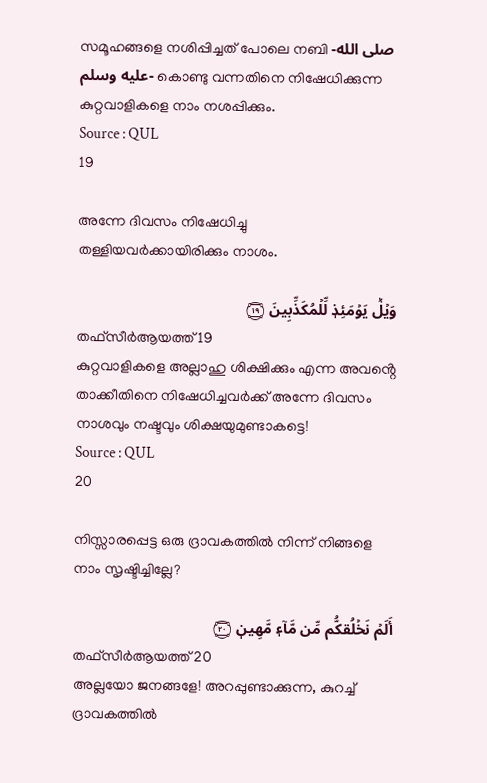സമൂഹങ്ങളെ നശിപ്പിച്ചത് പോലെ നബി -صلى الله عليه وسلم- കൊണ്ടു വന്നതിനെ നിഷേധിക്കുന്ന കുറ്റവാളികളെ നാം നശപ്പിക്കും.
Source : QUL
19

അന്നേ ദിവസം നിഷേധിച്ചു തള്ളിയവര്‍ക്കായിരിക്കും നാശം.

وَيۡلٞ يَوۡمَئِذٖ لِّلۡمُكَذِّبِينَ ۝١٩
തഫ്സീർആയത്ത് 19
കുറ്റവാളികളെ അല്ലാഹു ശിക്ഷിക്കും എന്ന അവൻ്റെ താക്കീതിനെ നിഷേധിച്ചവർക്ക് അന്നേ ദിവസം നാശവും നഷ്ടവും ശിക്ഷയുമുണ്ടാകട്ടെ!
Source : QUL
20

നിസ്സാരപ്പെട്ട ഒരു ദ്രാവകത്തില്‍ നിന്ന് നിങ്ങളെ നാം സൃഷ്ടിച്ചില്ലേ?

أَلَمۡ نَخۡلُقكُّم مِّن مَّآءٖ مَّهِينٖ ۝٢٠
തഫ്സീർആയത്ത് 20
അല്ലയോ ജനങ്ങളേ! അറപ്പുണ്ടാക്കുന്ന, കുറച്ച് ദ്രാവകത്തിൽ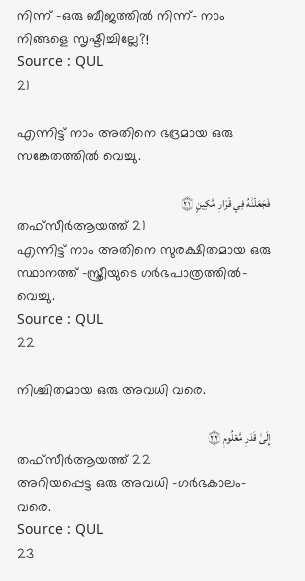നിന്ന് -ഒരു ബീജത്തിൽ നിന്ന്- നാം നിങ്ങളെ സൃഷ്ടിച്ചില്ലേ?!
Source : QUL
21

എന്നിട്ട് നാം അതിനെ ഭദ്രമായ ഒരു സങ്കേതത്തില്‍ വെച്ചു.

فَجَعَلۡنَٰهُ فِي قَرَارٖ مَّكِينٍ ۝٢١
തഫ്സീർആയത്ത് 21
എന്നിട്ട് നാം അതിനെ സുരക്ഷിതമായ ഒരു സ്ഥാനത്ത് -സ്ത്രീയുടെ ഗർഭപാത്രത്തിൽ- വെച്ചു.
Source : QUL
22

നിശ്ചിതമായ ഒരു അവധി വരെ.

إِلَىٰ قَدَرٖ مَّعۡلُومٖ ۝٢٢
തഫ്സീർആയത്ത് 22
അറിയപ്പെട്ട ഒരു അവധി -ഗർഭകാലം- വരെ.
Source : QUL
23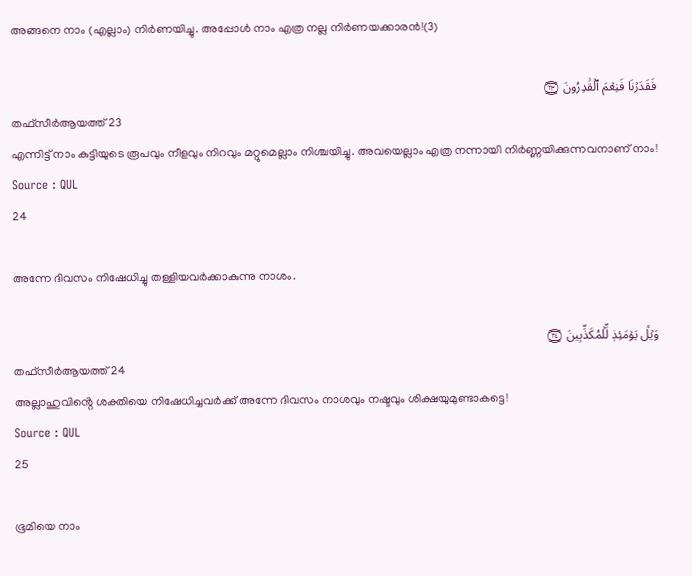അങ്ങനെ നാം (എല്ലാം) നിര്‍ണയിച്ചു. അപ്പോള്‍ നാം എത്ര നല്ല നിര്‍ണയക്കാരന്‍!(3)

فَقَدَرۡنَا فَنِعۡمَ ٱلۡقَٰدِرُونَ ۝٢٣
തഫ്സീർആയത്ത് 23
എന്നിട്ട് നാം കുട്ടിയുടെ രൂപവും നീളവും നിറവും മറ്റുമെല്ലാം നിശ്ചയിച്ചു. അവയെല്ലാം എത്ര നന്നായി നിർണ്ണയിക്കുന്നവനാണ് നാം!
Source : QUL
24

അന്നേ ദിവസം നിഷേധിച്ചു തള്ളിയവര്‍ക്കാകുന്നു നാശം.

وَيۡلٞ يَوۡمَئِذٖ لِّلۡمُكَذِّبِينَ ۝٢٤
തഫ്സീർആയത്ത് 24
അല്ലാഹുവിൻ്റെ ശക്തിയെ നിഷേധിച്ചവർക്ക് അന്നേ ദിവസം നാശവും നഷ്ടവും ശിക്ഷയുമുണ്ടാകട്ടെ!
Source : QUL
25

ഭൂമിയെ നാം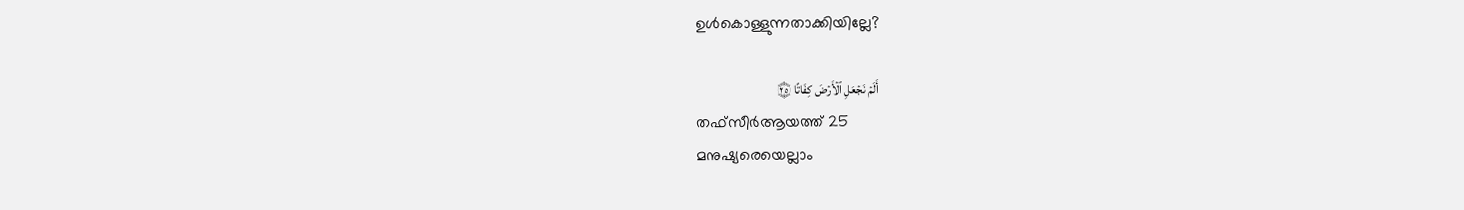ഉള്‍കൊള്ളുന്നതാക്കിയില്ലേ?

أَلَمۡ نَجۡعَلِ ٱلۡأَرۡضَ كِفَاتًا ۝٢٥
തഫ്സീർആയത്ത് 25
മനുഷ്യരെയെല്ലാം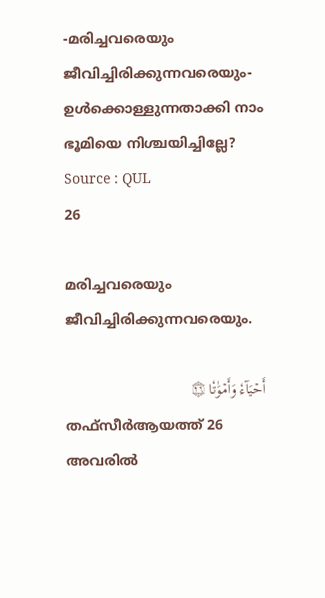-മരിച്ചവരെയും ജീവിച്ചിരിക്കുന്നവരെയും- ഉൾക്കൊള്ളുന്നതാക്കി നാം ഭൂമിയെ നിശ്ചയിച്ചില്ലേ?
Source : QUL
26

മരിച്ചവരെയും ജീവിച്ചിരിക്കുന്നവരെയും.

أَحۡيَآءٗ وَأَمۡوَٰتٗا ۝٢٦
തഫ്സീർആയത്ത് 26
അവരിൽ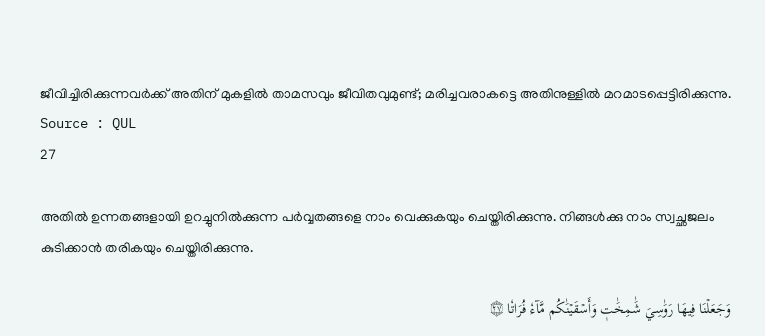ജീവിച്ചിരിക്കുന്നവർക്ക് അതിന് മുകളിൽ താമസവും ജീവിതവുമുണ്ട്; മരിച്ചവരാകട്ടെ അതിനുള്ളിൽ മറമാടപ്പെട്ടിരിക്കുന്നു.
Source : QUL
27

അതില്‍ ഉന്നതങ്ങളായി ഉറച്ചുനില്‍ക്കുന്ന പര്‍വ്വതങ്ങളെ നാം വെക്കുകയും ചെയ്തിരിക്കുന്നു. നിങ്ങള്‍ക്കു നാം സ്വച്ഛജലം കുടിക്കാന്‍ തരികയും ചെയ്തിരിക്കുന്നു.

وَجَعَلۡنَا فِيهَا رَوَٰسِيَ شَٰمِخَٰتٖ وَأَسۡقَيۡنَٰكُم مَّآءٗ فُرَاتٗا ۝٢٧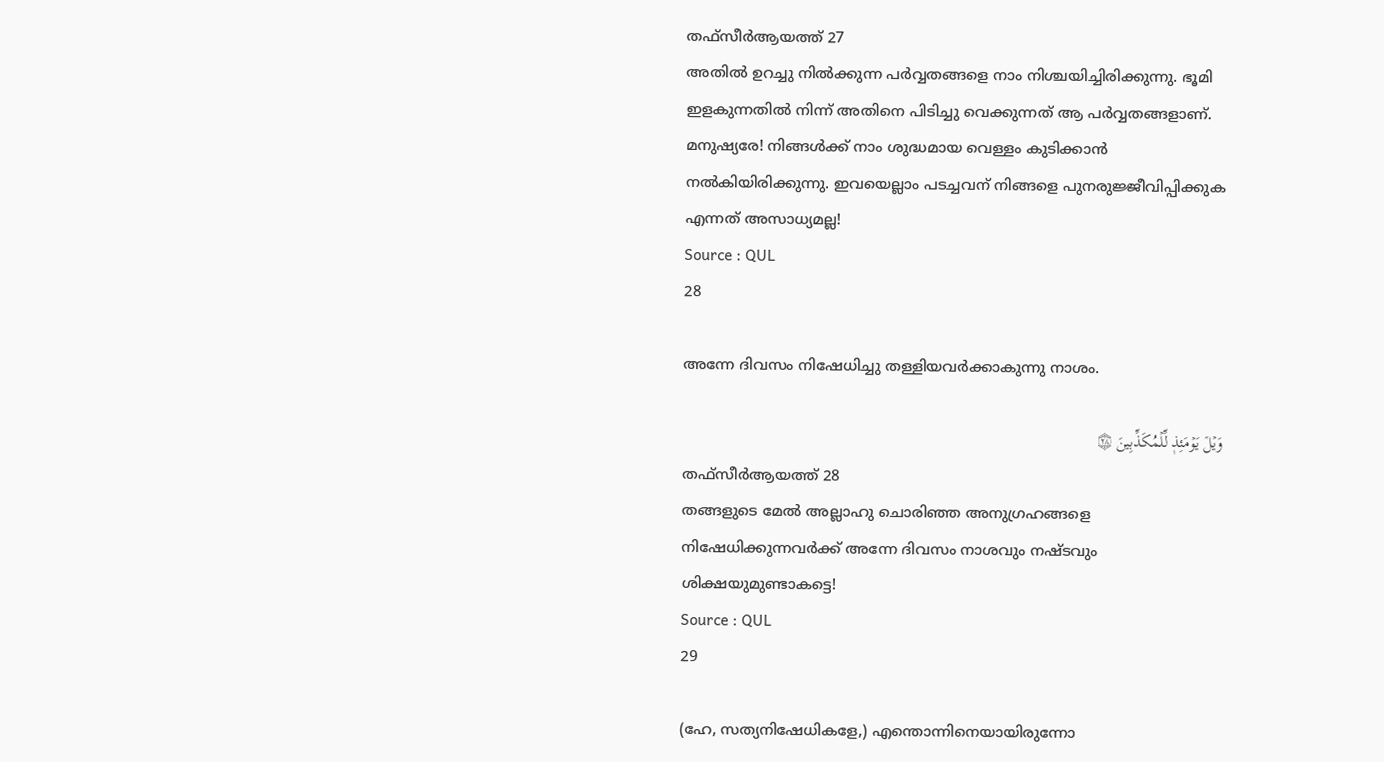തഫ്സീർആയത്ത് 27
അതിൽ ഉറച്ചു നിൽക്കുന്ന പർവ്വതങ്ങളെ നാം നിശ്ചയിച്ചിരിക്കുന്നു. ഭൂമി ഇളകുന്നതിൽ നിന്ന് അതിനെ പിടിച്ചു വെക്കുന്നത് ആ പർവ്വതങ്ങളാണ്. മനുഷ്യരേ! നിങ്ങൾക്ക് നാം ശുദ്ധമായ വെള്ളം കുടിക്കാൻ നൽകിയിരിക്കുന്നു. ഇവയെല്ലാം പടച്ചവന് നിങ്ങളെ പുനരുജ്ജീവിപ്പിക്കുക എന്നത് അസാധ്യമല്ല!
Source : QUL
28

അന്നേ ദിവസം നിഷേധിച്ചു തള്ളിയവര്‍ക്കാകുന്നു നാശം.

وَيۡلٞ يَوۡمَئِذٖ لِّلۡمُكَذِّبِينَ ۝٢٨
തഫ്സീർആയത്ത് 28
തങ്ങളുടെ മേൽ അല്ലാഹു ചൊരിഞ്ഞ അനുഗ്രഹങ്ങളെ നിഷേധിക്കുന്നവർക്ക് അന്നേ ദിവസം നാശവും നഷ്ടവും ശിക്ഷയുമുണ്ടാകട്ടെ!
Source : QUL
29

(ഹേ, സത്യനിഷേധികളേ,) എന്തൊന്നിനെയായിരുന്നോ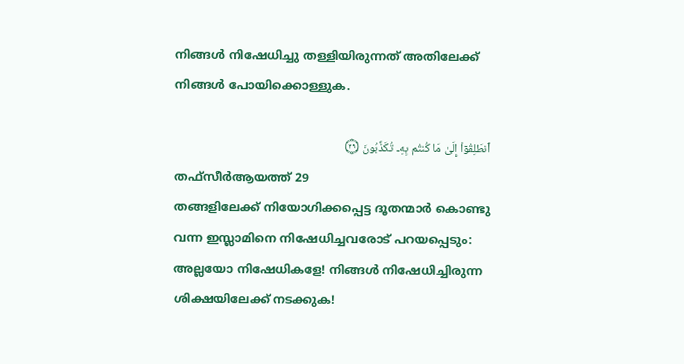നിങ്ങള്‍ നിഷേധിച്ചു തള്ളിയിരുന്നത് അതിലേക്ക് നിങ്ങള്‍ പോയിക്കൊള്ളുക.

ٱنطَلِقُوٓاْ إِلَىٰ مَا كُنتُم بِهِۦ تُكَذِّبُونَ ۝٢٩
തഫ്സീർആയത്ത് 29
തങ്ങളിലേക്ക് നിയോഗിക്കപ്പെട്ട ദൂതന്മാർ കൊണ്ടു വന്ന ഇസ്ലാമിനെ നിഷേധിച്ചവരോട് പറയപ്പെടും: അല്ലയോ നിഷേധികളേ! നിങ്ങൾ നിഷേധിച്ചിരുന്ന ശിക്ഷയിലേക്ക് നടക്കുക!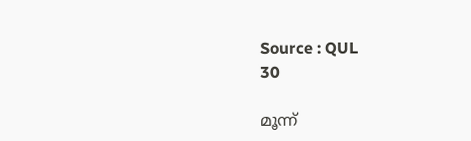Source : QUL
30

മൂന്ന്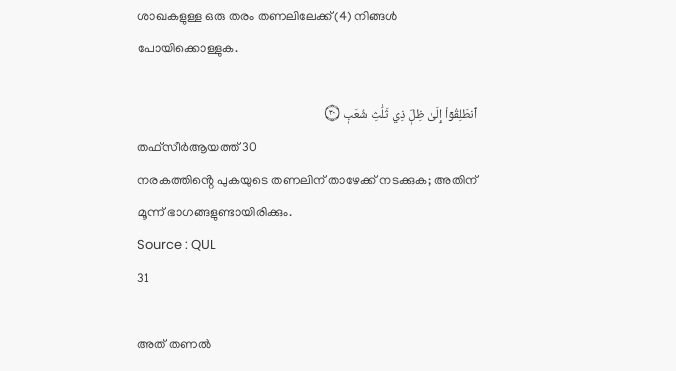ശാഖകളുള്ള ഒരു തരം തണലിലേക്ക്(4) നിങ്ങള്‍ പോയിക്കൊള്ളുക.

ٱنطَلِقُوٓاْ إِلَىٰ ظِلّٖ ذِي ثَلَٰثِ شُعَبٖ ۝٣٠
തഫ്സീർആയത്ത് 30
നരകത്തിൻ്റെ പുകയുടെ തണലിന് താഴേക്ക് നടക്കുക; അതിന് മൂന്ന് ഭാഗങ്ങളുണ്ടായിരിക്കും.
Source : QUL
31

അത് തണല്‍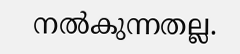നല്‍കുന്നതല്ല.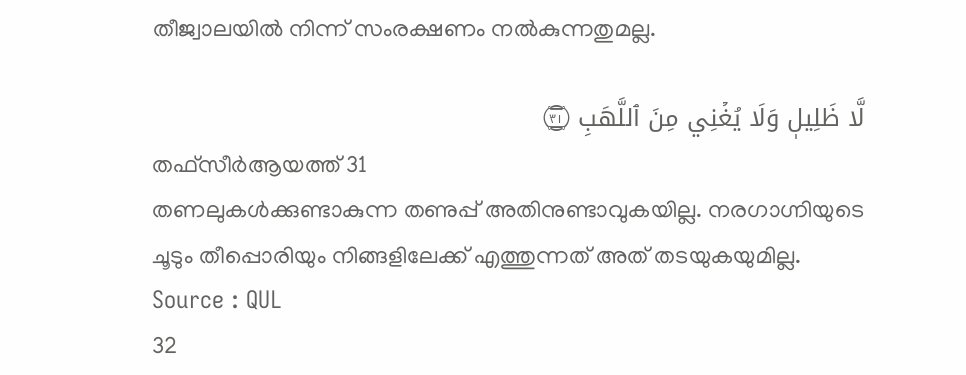തീജ്വാലയില്‍ നിന്ന് സംരക്ഷണം നല്‍കുന്നതുമല്ല.

لَّا ظَلِيلٖ وَلَا يُغۡنِي مِنَ ٱللَّهَبِ ۝٣١
തഫ്സീർആയത്ത് 31
തണലുകൾക്കുണ്ടാകുന്ന തണുപ്പ് അതിനുണ്ടാവുകയില്ല. നരഗാഗ്നിയുടെ ചൂടും തീപ്പൊരിയും നിങ്ങളിലേക്ക് എത്തുന്നത് അത് തടയുകയുമില്ല.
Source : QUL
32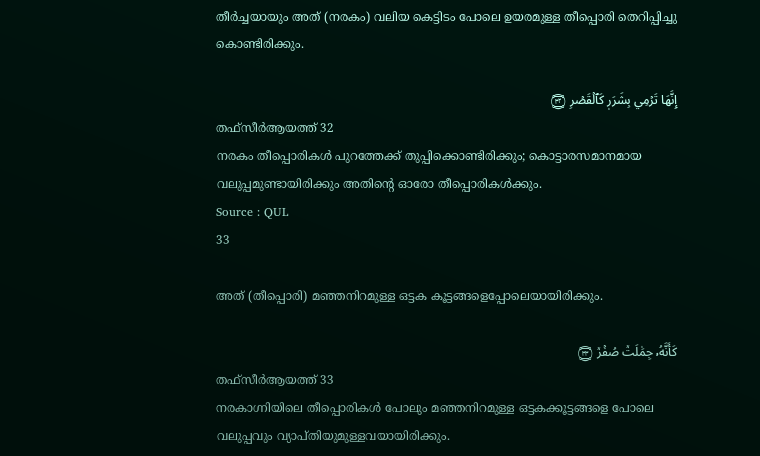തീര്‍ച്ചയായും അത് (നരകം) വലിയ കെട്ടിടം പോലെ ഉയരമുള്ള തീപ്പൊരി തെറിപ്പിച്ചു കൊണ്ടിരിക്കും.

إِنَّهَا تَرۡمِي بِشَرَرٖ كَٱلۡقَصۡرِ ۝٣٢
തഫ്സീർആയത്ത് 32
നരകം തീപ്പൊരികൾ പുറത്തേക്ക് തുപ്പിക്കൊണ്ടിരിക്കും; കൊട്ടാരസമാനമായ വലുപ്പമുണ്ടായിരിക്കും അതിൻ്റെ ഓരോ തീപ്പൊരികൾക്കും.
Source : QUL
33

അത് (തീപ്പൊരി) മഞ്ഞനിറമുള്ള ഒട്ടക കൂട്ടങ്ങളെപ്പോലെയായിരിക്കും.

كَأَنَّهُۥ جِمَٰلَتٞ صُفۡرٞ ۝٣٣
തഫ്സീർആയത്ത് 33
നരകാഗ്നിയിലെ തീപ്പൊരികൾ പോലും മഞ്ഞനിറമുള്ള ഒട്ടകക്കൂട്ടങ്ങളെ പോലെ വലുപ്പവും വ്യാപ്തിയുമുള്ളവയായിരിക്കും.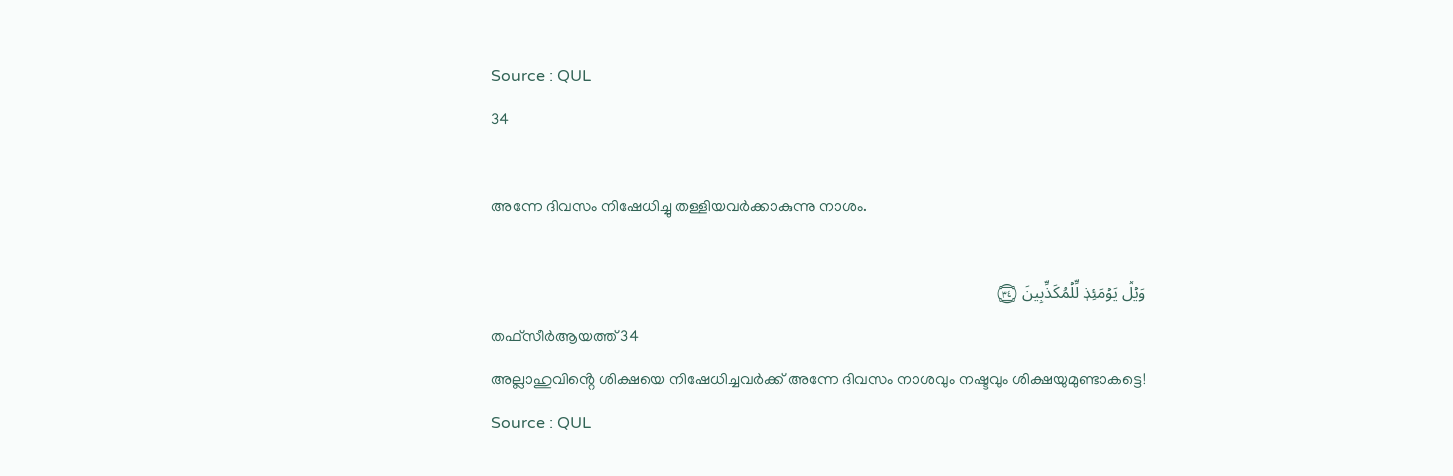Source : QUL
34

അന്നേ ദിവസം നിഷേധിച്ചു തള്ളിയവര്‍ക്കാകുന്നു നാശം.

وَيۡلٞ يَوۡمَئِذٖ لِّلۡمُكَذِّبِينَ ۝٣٤
തഫ്സീർആയത്ത് 34
അല്ലാഹുവിൻ്റെ ശിക്ഷയെ നിഷേധിച്ചവർക്ക് അന്നേ ദിവസം നാശവും നഷ്ടവും ശിക്ഷയുമുണ്ടാകട്ടെ!
Source : QUL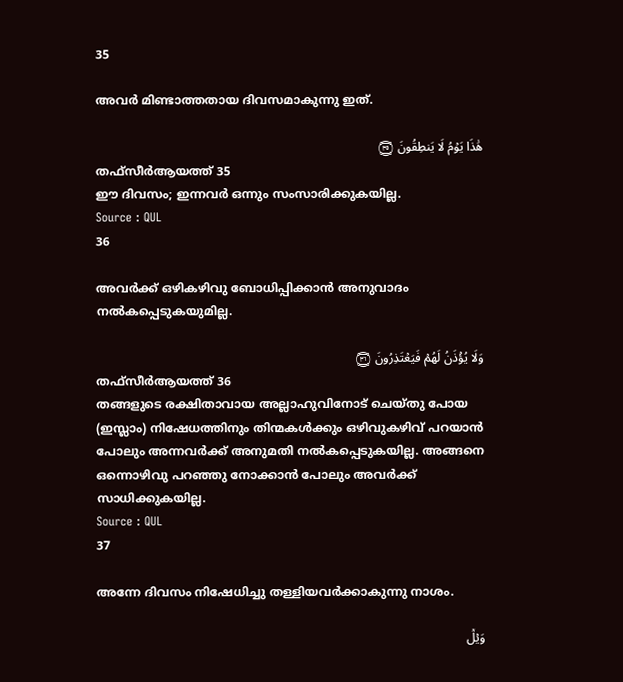35

അവര്‍ മിണ്ടാത്തതായ ദിവസമാകുന്നു ഇത്‌.

هَٰذَا يَوۡمُ لَا يَنطِقُونَ ۝٣٥
തഫ്സീർആയത്ത് 35
ഈ ദിവസം; ഇന്നവർ ഒന്നും സംസാരിക്കുകയില്ല.
Source : QUL
36

അവര്‍ക്ക് ഒഴികഴിവു ബോധിപ്പിക്കാന്‍ അനുവാദം നല്‍കപ്പെടുകയുമില്ല.

وَلَا يُؤۡذَنُ لَهُمۡ فَيَعۡتَذِرُونَ ۝٣٦
തഫ്സീർആയത്ത് 36
തങ്ങളുടെ രക്ഷിതാവായ അല്ലാഹുവിനോട് ചെയ്തു പോയ (ഇസ്ലാം) നിഷേധത്തിനും തിന്മകൾക്കും ഒഴിവുകഴിവ് പറയാൻ പോലും അന്നവർക്ക് അനുമതി നൽകപ്പെടുകയില്ല. അങ്ങനെ ഒന്നൊഴിവു പറഞ്ഞു നോക്കാൻ പോലും അവർക്ക് സാധിക്കുകയില്ല.
Source : QUL
37

അന്നേ ദിവസം നിഷേധിച്ചു തള്ളിയവര്‍ക്കാകുന്നു നാശം.

وَيۡلٞ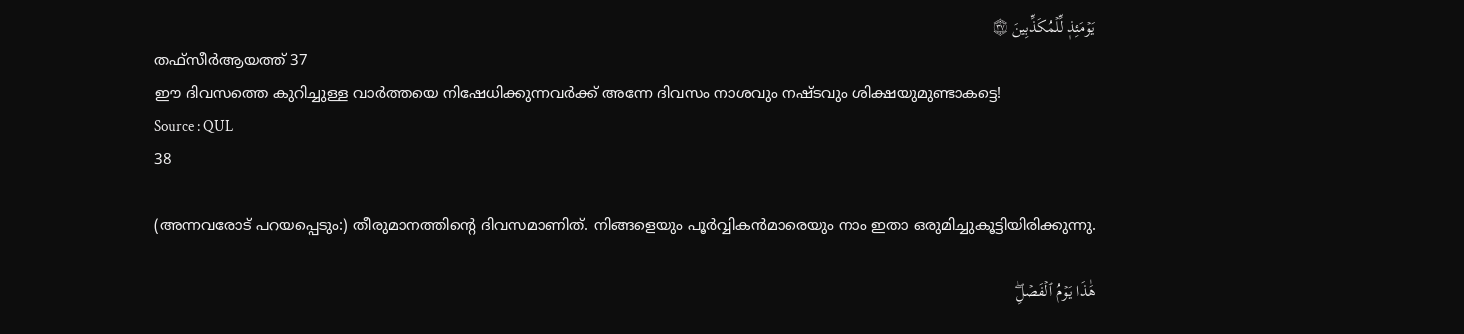يَوۡمَئِذٖ لِّلۡمُكَذِّبِينَ ۝٣٧
തഫ്സീർആയത്ത് 37
ഈ ദിവസത്തെ കുറിച്ചുള്ള വാർത്തയെ നിഷേധിക്കുന്നവർക്ക് അന്നേ ദിവസം നാശവും നഷ്ടവും ശിക്ഷയുമുണ്ടാകട്ടെ!
Source : QUL
38

(അന്നവരോട് പറയപ്പെടും:) തീരുമാനത്തിന്‍റെ ദിവസമാണിത്‌. നിങ്ങളെയും പൂര്‍വ്വികന്‍മാരെയും നാം ഇതാ ഒരുമിച്ചുകൂട്ടിയിരിക്കുന്നു.

هَٰذَا يَوۡمُ ٱلۡفَصۡلِۖ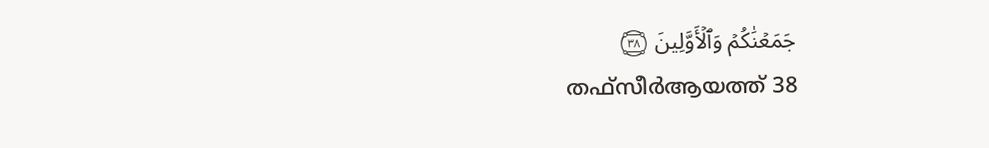جَمَعۡنَٰكُمۡ وَٱلۡأَوَّلِينَ ۝٣٨
തഫ്സീർആയത്ത് 38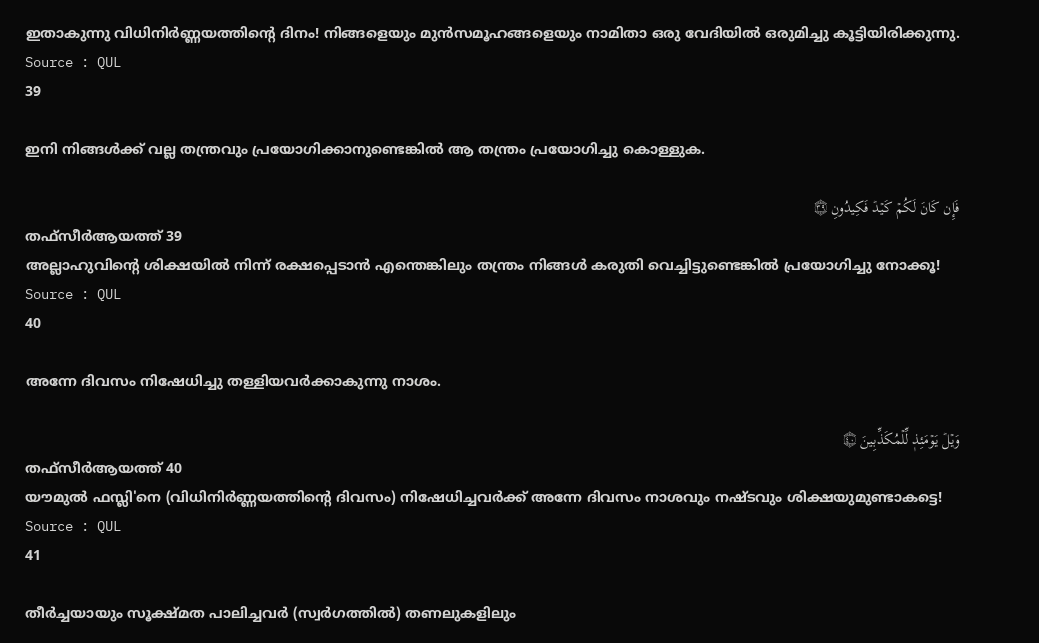ഇതാകുന്നു വിധിനിർണ്ണയത്തിൻ്റെ ദിനം! നിങ്ങളെയും മുൻസമൂഹങ്ങളെയും നാമിതാ ഒരു വേദിയിൽ ഒരുമിച്ചു കൂട്ടിയിരിക്കുന്നു.
Source : QUL
39

ഇനി നിങ്ങള്‍ക്ക് വല്ല തന്ത്രവും പ്രയോഗിക്കാനുണ്ടെങ്കില്‍ ആ തന്ത്രം പ്രയോഗിച്ചു കൊള്ളുക.

فَإِن كَانَ لَكُمۡ كَيۡدٞ فَكِيدُونِ ۝٣٩
തഫ്സീർആയത്ത് 39
അല്ലാഹുവിൻ്റെ ശിക്ഷയിൽ നിന്ന് രക്ഷപ്പെടാൻ എന്തെങ്കിലും തന്ത്രം നിങ്ങൾ കരുതി വെച്ചിട്ടുണ്ടെങ്കിൽ പ്രയോഗിച്ചു നോക്കൂ!
Source : QUL
40

അന്നേ ദിവസം നിഷേധിച്ചു തള്ളിയവര്‍ക്കാകുന്നു നാശം.

وَيۡلٞ يَوۡمَئِذٖ لِّلۡمُكَذِّبِينَ ۝٤٠
തഫ്സീർആയത്ത് 40
യൗമുൽ ഫസ്ലി'നെ (വിധിനിർണ്ണയത്തിൻ്റെ ദിവസം) നിഷേധിച്ചവർക്ക് അന്നേ ദിവസം നാശവും നഷ്ടവും ശിക്ഷയുമുണ്ടാകട്ടെ!
Source : QUL
41

തീര്‍ച്ചയായും സൂക്ഷ്മത പാലിച്ചവര്‍ (സ്വര്‍ഗത്തില്‍) തണലുകളിലും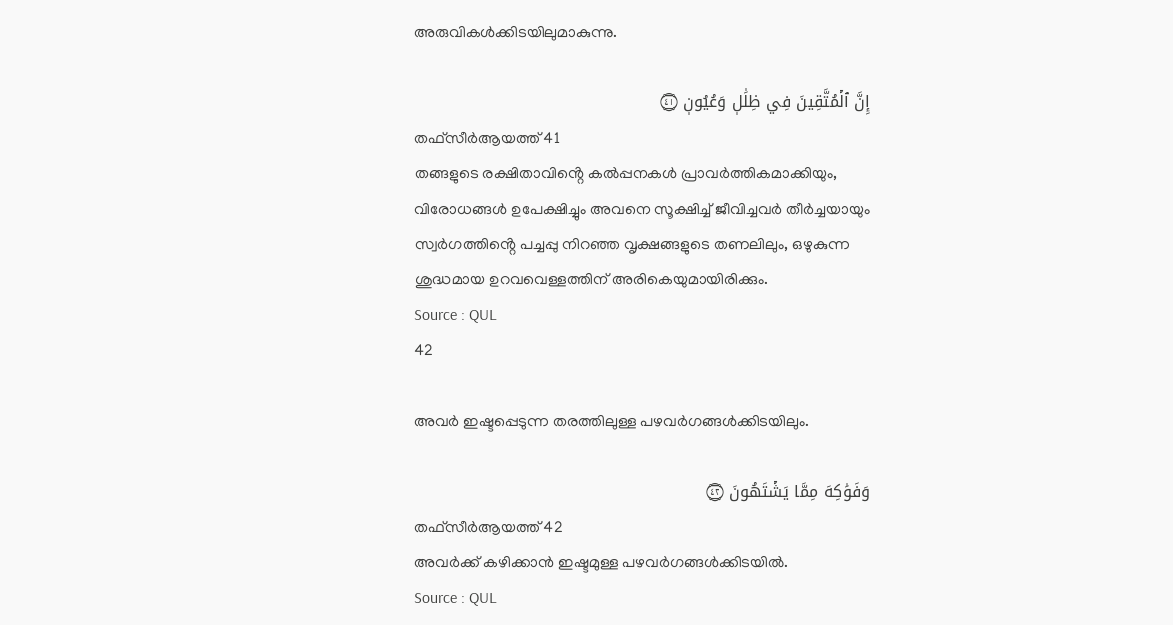അരുവികള്‍ക്കിടയിലുമാകുന്നു.

إِنَّ ٱلۡمُتَّقِينَ فِي ظِلَٰلٖ وَعُيُونٖ ۝٤١
തഫ്സീർആയത്ത് 41
തങ്ങളുടെ രക്ഷിതാവിൻ്റെ കൽപ്പനകൾ പ്രാവർത്തികമാക്കിയും, വിരോധങ്ങൾ ഉപേക്ഷിച്ചും അവനെ സൂക്ഷിച്ച് ജീവിച്ചവർ തീർച്ചയായും സ്വർഗത്തിൻ്റെ പച്ചപ്പു നിറഞ്ഞ വൃക്ഷങ്ങളുടെ തണലിലും, ഒഴുകുന്ന ശുദ്ധമായ ഉറവവെള്ളത്തിന് അരികെയുമായിരിക്കും.
Source : QUL
42

അവര്‍ ഇഷ്ടപ്പെടുന്ന തരത്തിലുള്ള പഴവര്‍ഗങ്ങള്‍ക്കിടയിലും.

وَفَوَٰكِهَ مِمَّا يَشۡتَهُونَ ۝٤٢
തഫ്സീർആയത്ത് 42
അവർക്ക് കഴിക്കാൻ ഇഷ്ടമുള്ള പഴവർഗങ്ങൾക്കിടയിൽ.
Source : QUL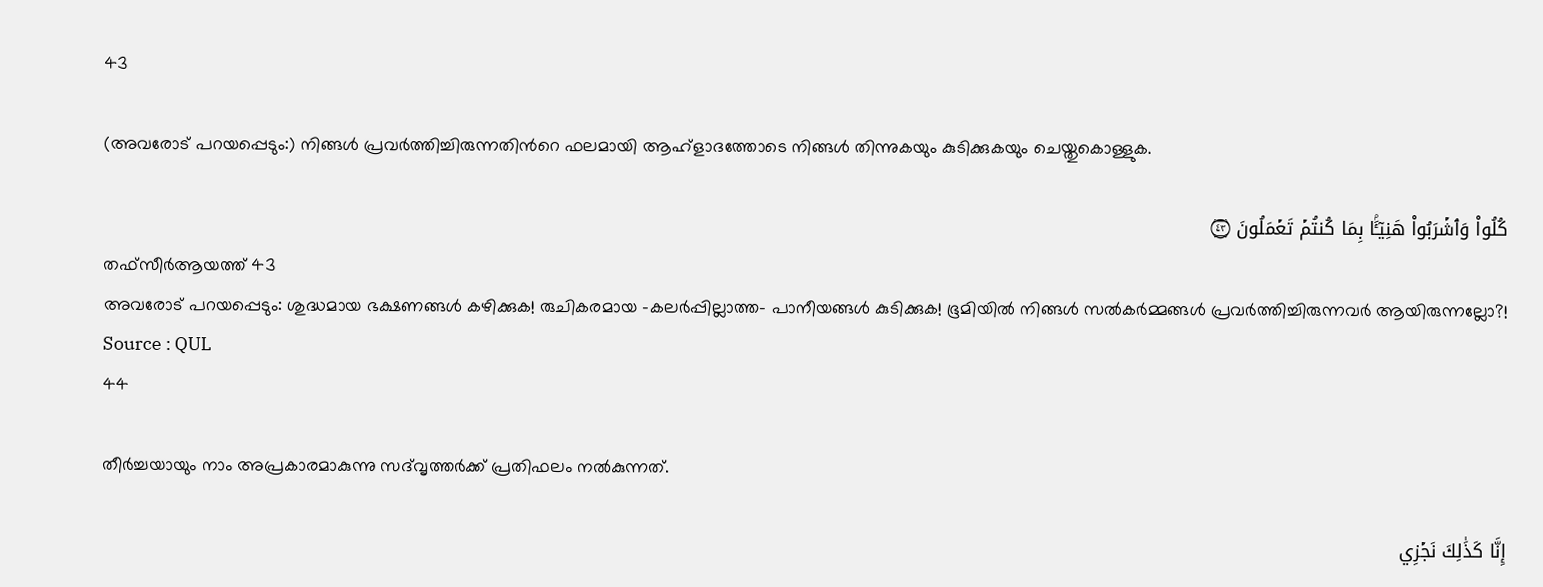43

(അവരോട് പറയപ്പെടും:) നിങ്ങള്‍ പ്രവര്‍ത്തിച്ചിരുന്നതിന്‍റെ ഫലമായി ആഹ്ളാദത്തോടെ നിങ്ങള്‍ തിന്നുകയും കുടിക്കുകയും ചെയ്തുകൊള്ളുക.

كُلُواْ وَٱشۡرَبُواْ هَنِيٓـَٔۢا بِمَا كُنتُمۡ تَعۡمَلُونَ ۝٤٣
തഫ്സീർആയത്ത് 43
അവരോട് പറയപ്പെടും: ശുദ്ധമായ ഭക്ഷണങ്ങൾ കഴിക്കുക! രുചികരമായ -കലർപ്പില്ലാത്ത- പാനീയങ്ങൾ കുടിക്കുക! ഭൂമിയിൽ നിങ്ങൾ സൽകർമ്മങ്ങൾ പ്രവർത്തിച്ചിരുന്നവർ ആയിരുന്നല്ലോ?!
Source : QUL
44

തീര്‍ച്ചയായും നാം അപ്രകാരമാകുന്നു സദ്‌വൃത്തര്‍ക്ക് പ്രതിഫലം നല്‍കുന്നത്‌.

إِنَّا كَذَٰلِكَ نَجۡزِي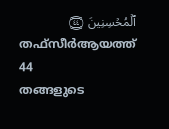ٱلۡمُحۡسِنِينَ ۝٤٤
തഫ്സീർആയത്ത് 44
തങ്ങളുടെ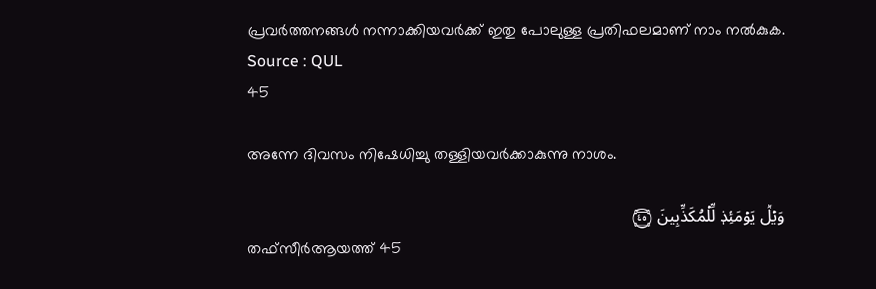പ്രവർത്തനങ്ങൾ നന്നാക്കിയവർക്ക് ഇതു പോലുള്ള പ്രതിഫലമാണ് നാം നൽകുക.
Source : QUL
45

അന്നേ ദിവസം നിഷേധിച്ചു തള്ളിയവര്‍ക്കാകുന്നു നാശം.

وَيۡلٞ يَوۡمَئِذٖ لِّلۡمُكَذِّبِينَ ۝٤٥
തഫ്സീർആയത്ത് 45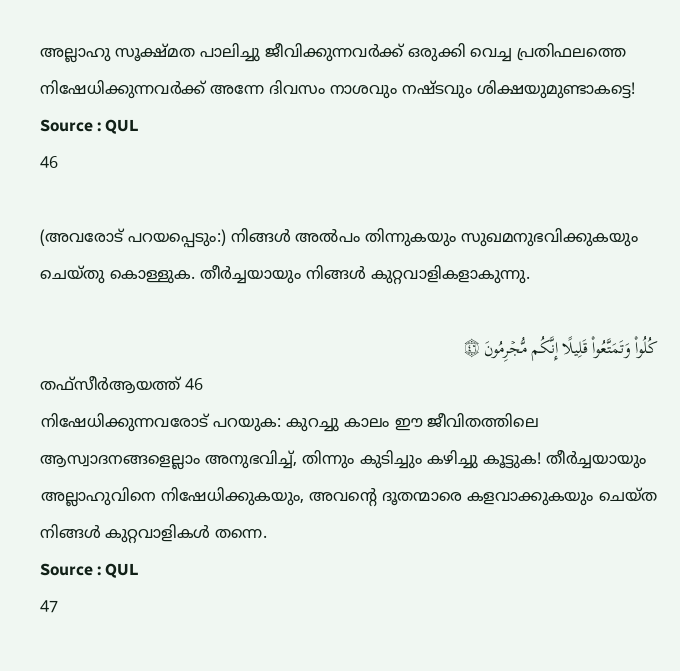അല്ലാഹു സൂക്ഷ്മത പാലിച്ചു ജീവിക്കുന്നവർക്ക് ഒരുക്കി വെച്ച പ്രതിഫലത്തെ നിഷേധിക്കുന്നവർക്ക് അന്നേ ദിവസം നാശവും നഷ്ടവും ശിക്ഷയുമുണ്ടാകട്ടെ!
Source : QUL
46

(അവരോട് പറയപ്പെടും:) നിങ്ങള്‍ അല്‍പം തിന്നുകയും സുഖമനുഭവിക്കുകയും ചെയ്തു കൊള്ളുക. തീര്‍ച്ചയായും നിങ്ങള്‍ കുറ്റവാളികളാകുന്നു.

كُلُواْ وَتَمَتَّعُواْ قَلِيلًا إِنَّكُم مُّجۡرِمُونَ ۝٤٦
തഫ്സീർആയത്ത് 46
നിഷേധിക്കുന്നവരോട് പറയുക: കുറച്ചു കാലം ഈ ജീവിതത്തിലെ ആസ്വാദനങ്ങളെല്ലാം അനുഭവിച്ച്, തിന്നും കുടിച്ചും കഴിച്ചു കൂട്ടുക! തീർച്ചയായും അല്ലാഹുവിനെ നിഷേധിക്കുകയും, അവൻ്റെ ദൂതന്മാരെ കളവാക്കുകയും ചെയ്ത നിങ്ങൾ കുറ്റവാളികൾ തന്നെ.
Source : QUL
47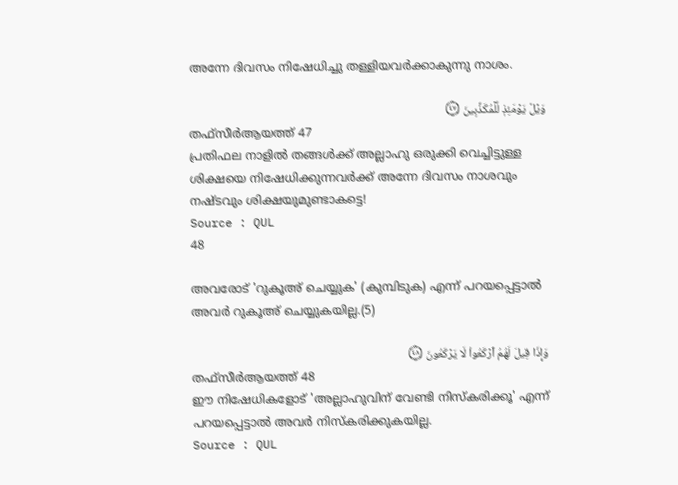അന്നേ ദിവസം നിഷേധിച്ചു തള്ളിയവര്‍ക്കാകുന്നു നാശം.

وَيۡلٞ يَوۡمَئِذٖ لِّلۡمُكَذِّبِينَ ۝٤٧
തഫ്സീർആയത്ത് 47
പ്രതിഫല നാളിൽ തങ്ങൾക്ക് അല്ലാഹു ഒരുക്കി വെച്ചിട്ടുള്ള ശിക്ഷയെ നിഷേധിക്കുന്നവർക്ക് അന്നേ ദിവസം നാശവും നഷ്ടവും ശിക്ഷയുമുണ്ടാകട്ടെ!
Source : QUL
48

അവരോട് 'റുകൂഅ് ചെയ്യുക' (കുമ്പിടുക) എന്ന് പറയപ്പെട്ടാല്‍ അവര്‍ റുകൂഅ് ചെയ്യുകയില്ല.(5)

وَإِذَا قِيلَ لَهُمُ ٱرۡكَعُواْ لَا يَرۡكَعُونَ ۝٤٨
തഫ്സീർആയത്ത് 48
ഈ നിഷേധികളോട് 'അല്ലാഹുവിന് വേണ്ടി നിസ്കരിക്കൂ' എന്ന് പറയപ്പെട്ടാൽ അവർ നിസ്കരിക്കുകയില്ല.
Source : QUL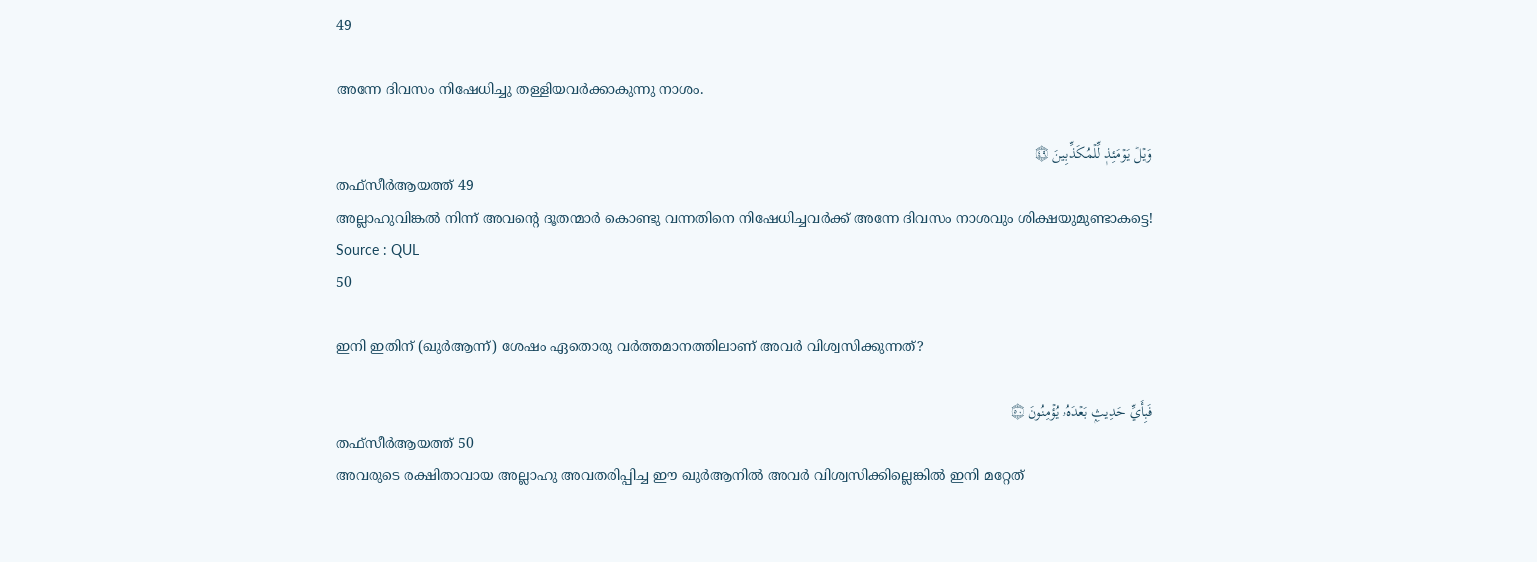49

അന്നേ ദിവസം നിഷേധിച്ചു തള്ളിയവര്‍ക്കാകുന്നു നാശം.

وَيۡلٞ يَوۡمَئِذٖ لِّلۡمُكَذِّبِينَ ۝٤٩
തഫ്സീർആയത്ത് 49
അല്ലാഹുവിങ്കൽ നിന്ന് അവൻ്റെ ദൂതന്മാർ കൊണ്ടു വന്നതിനെ നിഷേധിച്ചവർക്ക് അന്നേ ദിവസം നാശവും ശിക്ഷയുമുണ്ടാകട്ടെ!
Source : QUL
50

ഇനി ഇതിന് (ഖുര്‍ആന്ന്‌) ശേഷം ഏതൊരു വര്‍ത്തമാനത്തിലാണ് അവര്‍ വിശ്വസിക്കുന്നത്‌?

فَبِأَيِّ حَدِيثِۭ بَعۡدَهُۥ يُؤۡمِنُونَ ۝٥٠
തഫ്സീർആയത്ത് 50
അവരുടെ രക്ഷിതാവായ അല്ലാഹു അവതരിപ്പിച്ച ഈ ഖുർആനിൽ അവർ വിശ്വസിക്കില്ലെങ്കിൽ ഇനി മറ്റേത്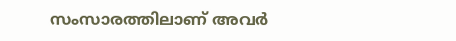സംസാരത്തിലാണ് അവർ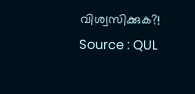വിശ്വസിക്കുക?!
Source : QUL